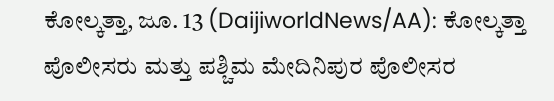ಕೋಲ್ಕತ್ತಾ, ಜೂ. 13 (DaijiworldNews/AA): ಕೋಲ್ಕತ್ತಾ ಪೊಲೀಸರು ಮತ್ತು ಪಶ್ಚಿಮ ಮೇದಿನಿಪುರ ಪೊಲೀಸರ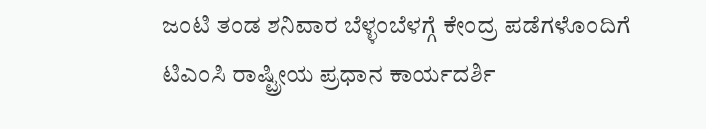ಜಂಟಿ ತಂಡ ಶನಿವಾರ ಬೆಳ್ಳಂಬೆಳಗ್ಗೆ ಕೇಂದ್ರ ಪಡೆಗಳೊಂದಿಗೆ ಟಿಎಂಸಿ ರಾಷ್ಟ್ರೀಯ ಪ್ರಧಾನ ಕಾರ್ಯದರ್ಶಿ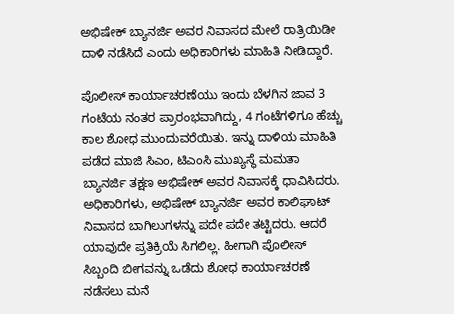ಅಭಿಷೇಕ್ ಬ್ಯಾನರ್ಜಿ ಅವರ ನಿವಾಸದ ಮೇಲೆ ರಾತ್ರಿಯಿಡೀ ದಾಳಿ ನಡೆಸಿದೆ ಎಂದು ಅಧಿಕಾರಿಗಳು ಮಾಹಿತಿ ನೀಡಿದ್ದಾರೆ.

ಪೊಲೀಸ್ ಕಾರ್ಯಾಚರಣೆಯು ಇಂದು ಬೆಳಗಿನ ಜಾವ 3 ಗಂಟೆಯ ನಂತರ ಪ್ರಾರಂಭವಾಗಿದ್ದು, 4 ಗಂಟೆಗಳಿಗೂ ಹೆಚ್ಚು ಕಾಲ ಶೋಧ ಮುಂದುವರೆಯಿತು. ಇನ್ನು ದಾಳಿಯ ಮಾಹಿತಿ ಪಡೆದ ಮಾಜಿ ಸಿಎಂ, ಟಿಎಂಸಿ ಮುಖ್ಯಸ್ಥೆ ಮಮತಾ ಬ್ಯಾನರ್ಜಿ ತಕ್ಷಣ ಅಭಿಷೇಕ್ ಅವರ ನಿವಾಸಕ್ಕೆ ಧಾವಿಸಿದರು.
ಅಧಿಕಾರಿಗಳು, ಅಭಿಷೇಕ್ ಬ್ಯಾನರ್ಜಿ ಅವರ ಕಾಲಿಘಾಟ್ ನಿವಾಸದ ಬಾಗಿಲುಗಳನ್ನು ಪದೇ ಪದೇ ತಟ್ಟಿದರು. ಆದರೆ ಯಾವುದೇ ಪ್ರತಿಕ್ರಿಯೆ ಸಿಗಲಿಲ್ಲ. ಹೀಗಾಗಿ ಪೊಲೀಸ್ ಸಿಬ್ಬಂದಿ ಬೀಗವನ್ನು ಒಡೆದು ಶೋಧ ಕಾರ್ಯಾಚರಣೆ ನಡೆಸಲು ಮನೆ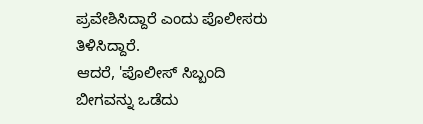ಪ್ರವೇಶಿಸಿದ್ದಾರೆ ಎಂದು ಪೊಲೀಸರು ತಿಳಿಸಿದ್ದಾರೆ.
ಆದರೆ, 'ಪೊಲೀಸ್ ಸಿಬ್ಬಂದಿ ಬೀಗವನ್ನು ಒಡೆದು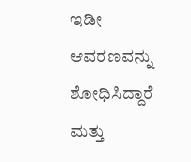ಇಡೀ ಆವರಣವನ್ನು ಶೋಧಿಸಿದ್ದಾರೆ ಮತ್ತು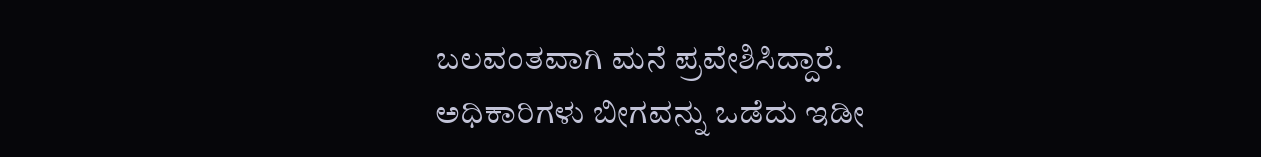ಬಲವಂತವಾಗಿ ಮನೆ ಪ್ರವೇಶಿಸಿದ್ದಾರೆ. ಅಧಿಕಾರಿಗಳು ಬೀಗವನ್ನು ಒಡೆದು ಇಡೀ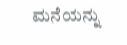ಮನೆಯನ್ನು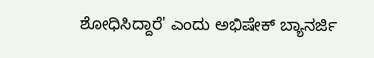ಶೋಧಿಸಿದ್ದಾರೆ' ಎಂದು ಅಭಿಷೇಕ್ ಬ್ಯಾನರ್ಜಿ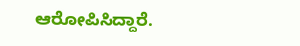ಆರೋಪಿಸಿದ್ದಾರೆ.